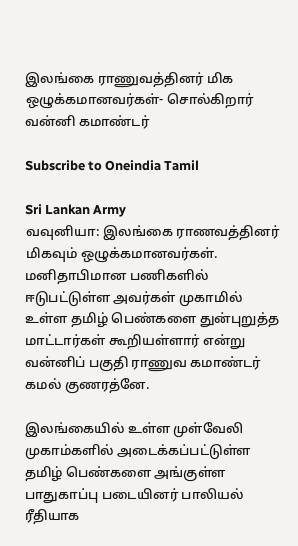இலங்கை ராணுவத்தினர் மிக ஒழுக்கமானவர்கள்- சொல்கிறார் வன்னி கமாண்டர்

Subscribe to Oneindia Tamil

Sri Lankan Army
வவுனியா: இலங்கை ராணவத்தினர் மிகவும் ஒழுக்கமானவர்கள். மனிதாபிமான பணிகளில் ஈடுபட்டுள்ள அவர்கள் முகாமில் உள்ள தமிழ் பெண்களை துன்புறுத்த மாட்டார்கள் கூறியள்ளார் என்று வன்னிப் பகுதி ராணுவ கமாண்டர் கமல் குணரத்னே.

இலங்கையில் உள்ள முள்வேலி முகாம்களில் அடைக்கப்பட்டுள்ள தமிழ் பெண்களை அங்குள்ள பாதுகாப்பு படையினர் பாலியல் ரீதியாக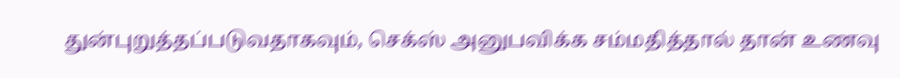துன்புறுத்தப்படுவதாகவும், செக்ஸ் அனுபவிக்க சம்மதித்தால் தான் உணவு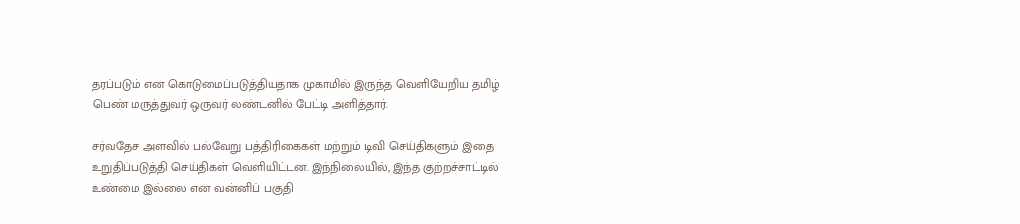தரப்படும் என கொடுமைப்படுத்தியதாக முகாமில் இருந்த வெளியேறிய தமிழ் பெண் மருத்துவர் ஒருவர் லண்டனில் பேட்டி அளித்தார்.

சர்வதேச அளவில் பல்வேறு பத்திரிகைகள் மற்றும் டிவி செய்திகளும் இதை உறுதிப்படுத்தி செய்திகள் வெளியிட்டன. இந்நிலையில், இந்த குற்றச்சாட்டில் உண்மை இல்லை என வன்னிப் பகுதி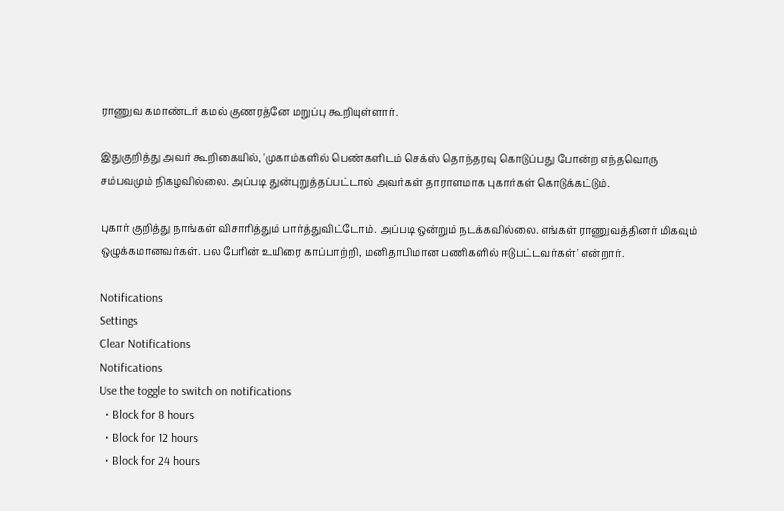ராணுவ கமாண்டர் கமல் குணரத்னே மறுப்பு கூறியுள்ளார்.

இதுகுறித்து அவர் கூறிகையில், 'முகாம்களில் பெண்களிடம் செக்ஸ் தொந்தரவு கொடுப்பது போன்ற எந்தவொரு சம்பவமும் நிகழவில்லை. அப்படி துன்புறுத்தப்பட்டால் அவர்கள் தாராளமாக புகார்கள் கொடுக்கட்டும்.

புகார் குறித்து நாங்கள் விசாரித்தும் பார்த்துவிட்டோம். அப்படி ஒன்றும் நடக்கவில்லை. எங்கள் ராணுவத்தினர் மிகவும் ஒழுக்கமானவர்கள். பல பேரின் உயிரை காப்பாற்றி, மனிதாபிமான பணிகளில் ஈடுபட்டவர்கள்' என்றார்.

Notifications
Settings
Clear Notifications
Notifications
Use the toggle to switch on notifications
  • Block for 8 hours
  • Block for 12 hours
  • Block for 24 hours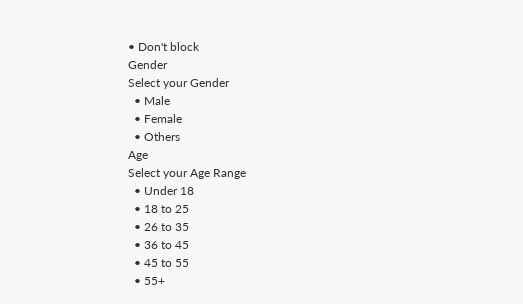• Don't block
Gender
Select your Gender
  • Male
  • Female
  • Others
Age
Select your Age Range
  • Under 18
  • 18 to 25
  • 26 to 35
  • 36 to 45
  • 45 to 55
  • 55+